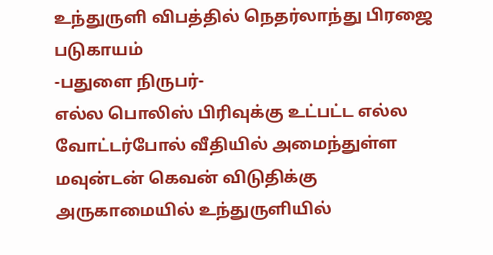உந்துருளி விபத்தில் நெதர்லாந்து பிரஜை படுகாயம்
-பதுளை நிருபர்-
எல்ல பொலிஸ் பிரிவுக்கு உட்பட்ட எல்ல வோட்டர்போல் வீதியில் அமைந்துள்ள மவுன்டன் கெவன் விடுதிக்கு அருகாமையில் உந்துருளியில்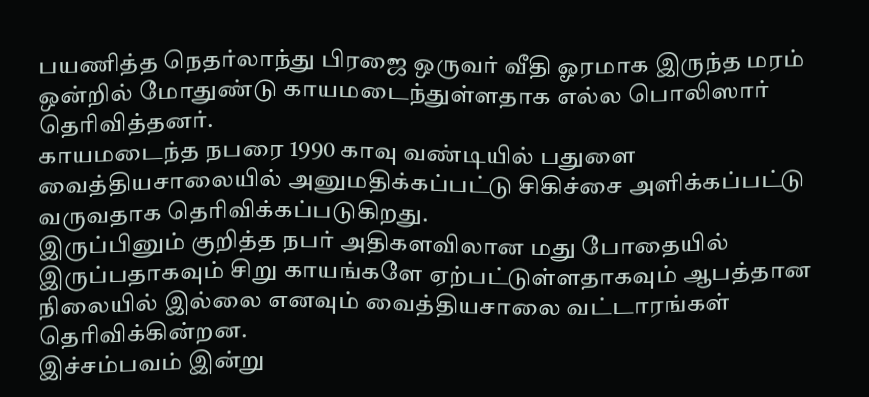பயணித்த நெதர்லாந்து பிரஜை ஒருவர் வீதி ஓரமாக இருந்த மரம் ஒன்றில் மோதுண்டு காயமடைந்துள்ளதாக எல்ல பொலிஸார் தெரிவித்தனர்.
காயமடைந்த நபரை 1990 காவு வண்டியில் பதுளை வைத்தியசாலையில் அனுமதிக்கப்பட்டு சிகிச்சை அளிக்கப்பட்டு வருவதாக தெரிவிக்கப்படுகிறது.
இருப்பினும் குறித்த நபர் அதிகளவிலான மது போதையில் இருப்பதாகவும் சிறு காயங்களே ஏற்பட்டுள்ளதாகவும் ஆபத்தான நிலையில் இல்லை எனவும் வைத்தியசாலை வட்டாரங்கள் தெரிவிக்கின்றன.
இச்சம்பவம் இன்று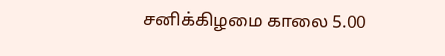சனிக்கிழமை காலை 5.00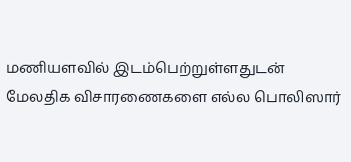மணியளவில் இடம்பெற்றுள்ளதுடன் மேலதிக விசாரணைகளை எல்ல பொலிஸார்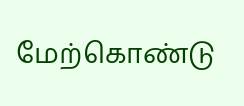மேற்கொண்டு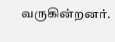வருகின்றனர்.